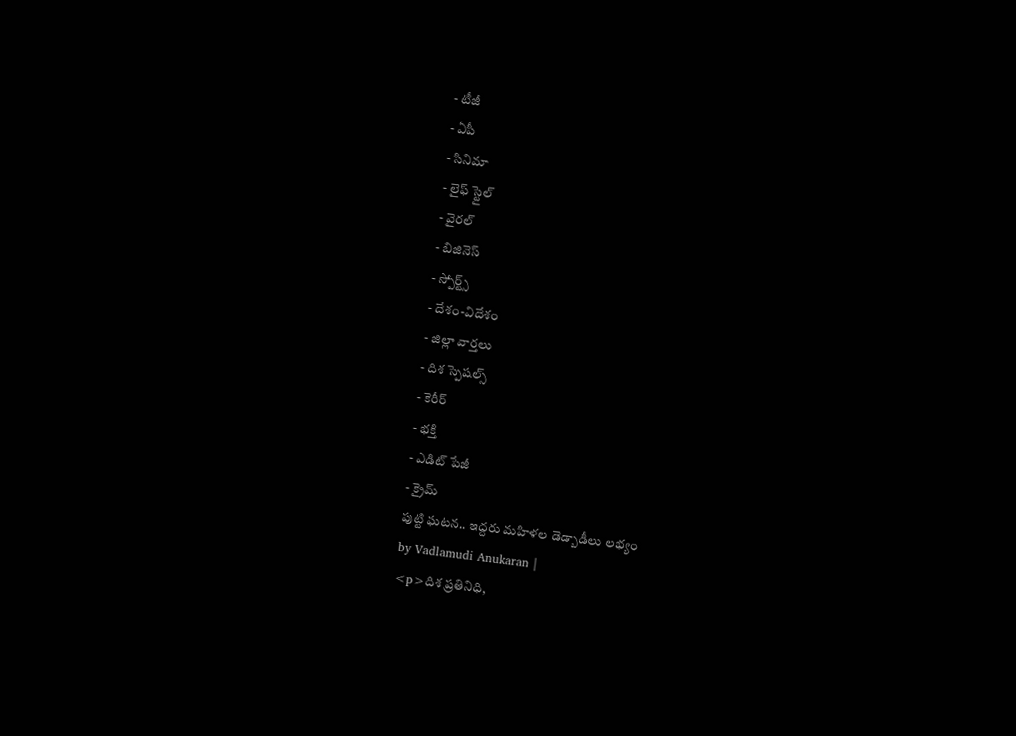- టీజీ
- ఏపీ
- సినిమా
- లైఫ్ స్టైల్
- వైరల్
- బిజినెస్
- స్పోర్ట్స్
- దేశం-విదేశం
- జిల్లా వార్తలు
- దిశ స్పెషల్స్
- కెరీర్
- భక్తి
- ఎడిట్ పేజీ
- క్రైమ్
పుట్టి ఘటన.. ఇద్దరు మహిళల డెడ్బాడీలు లభ్యం
by Vadlamudi Anukaran |
<p>దిశ ప్రతినిధి,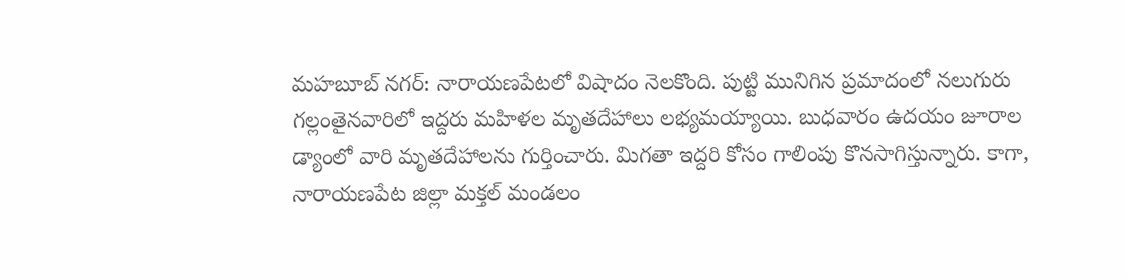మహబూబ్ నగర్: నారాయణపేటలో విషాదం నెలకొంది. పుట్టి మునిగిన ప్రమాదంలో నలుగురు గల్లంతైనవారిలో ఇద్దరు మహిళల మృతదేహాలు లభ్యమయ్యాయి. బుధవారం ఉదయం జూరాల డ్యాంలో వారి మృతదేహాలను గుర్తించారు. మిగతా ఇద్దరి కోసం గాలింపు కొనసాగిస్తున్నారు. కాగా, నారాయణపేట జిల్లా మక్తల్ మండలం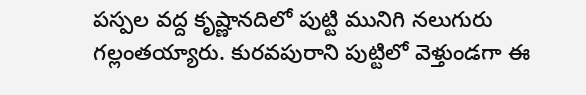పస్పల వద్ద కృష్ణానదిలో పుట్టి మునిగి నలుగురు గల్లంతయ్యారు. కురవపురాని పుట్టిలో వెళ్తుండగా ఈ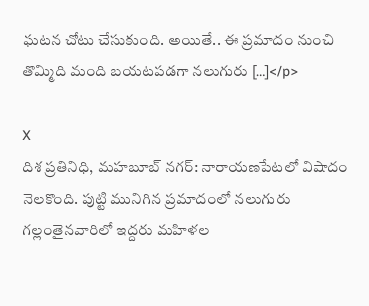ఘటన చోటు చేసుకుంది. అయితే.. ఈ ప్రమాదం నుంచి తొమ్మిది మంది బయటపడగా నలుగురు […]</p>

X
దిశ ప్రతినిధి, మహబూబ్ నగర్: నారాయణపేటలో విషాదం నెలకొంది. పుట్టి మునిగిన ప్రమాదంలో నలుగురు గల్లంతైనవారిలో ఇద్దరు మహిళల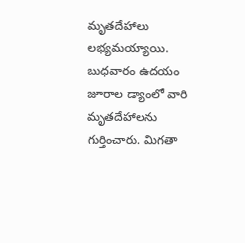మృతదేహాలు లభ్యమయ్యాయి. బుధవారం ఉదయం జూరాల డ్యాంలో వారి మృతదేహాలను గుర్తించారు. మిగతా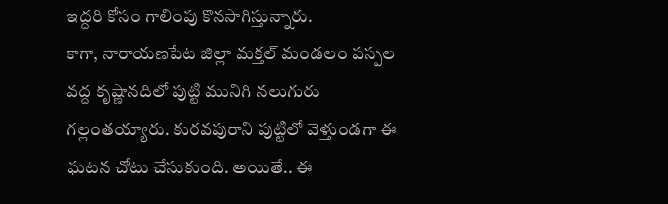ఇద్దరి కోసం గాలింపు కొనసాగిస్తున్నారు.
కాగా, నారాయణపేట జిల్లా మక్తల్ మండలం పస్పల వద్ద కృష్ణానదిలో పుట్టి మునిగి నలుగురు గల్లంతయ్యారు. కురవపురాని పుట్టిలో వెళ్తుండగా ఈ ఘటన చోటు చేసుకుంది. అయితే.. ఈ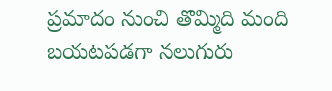ప్రమాదం నుంచి తొమ్మిది మంది బయటపడగా నలుగురు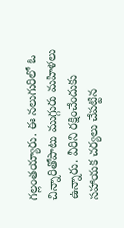గల్లంతయ్యారు. ఈ నలుగురిలో ఓ చిన్నారితోపాటు ముగ్గురు మహిళలు ఉన్నారు. వీరిని రక్షించేందుకు సహాయక చర్యలు చేపట్టిన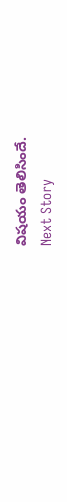విషయం తెలిసిందే.
Next Story